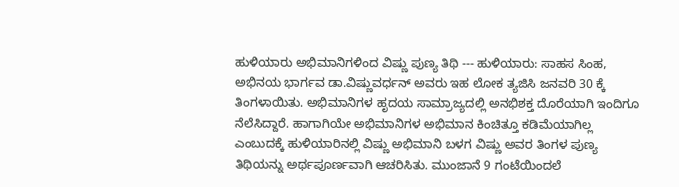ಹುಳಿಯಾರು ಅಭಿಮಾನಿಗಳಿಂದ ವಿಷ್ಣು ಪುಣ್ಯ ತಿಥಿ --- ಹುಳಿಯಾರು: ಸಾಹಸ ಸಿಂಹ, ಅಭಿನಯ ಭಾರ್ಗವ ಡಾ.ವಿಷ್ಣುವರ್ಧನ್ ಅವರು ಇಹ ಲೋಕ ತ್ಯಜಿಸಿ ಜನವರಿ 30 ಕ್ಕೆ ತಿಂಗಳಾಯಿತು. ಅಭಿಮಾನಿಗಳ ಹೃದಯ ಸಾಮ್ರಾಜ್ಯದಲ್ಲಿ ಅನಭಿಶಕ್ತ ದೊರೆಯಾಗಿ ಇಂದಿಗೂ ನೆಲೆಸಿದ್ದಾರೆ. ಹಾಗಾಗಿಯೇ ಅಭಿಮಾನಿಗಳ ಅಭಿಮಾನ ಕಿಂಚಿತ್ತೂ ಕಡಿಮೆಯಾಗಿಲ್ಲ ಎಂಬುದಕ್ಕೆ ಹುಳಿಯಾರಿನಲ್ಲಿ ವಿಷ್ಣು ಅಭಿಮಾನಿ ಬಳಗ ವಿಷ್ಣು ಅವರ ತಿಂಗಳ ಪುಣ್ಯ ತಿಥಿಯನ್ನು ಅರ್ಥಪೂರ್ಣವಾಗಿ ಆಚರಿಸಿತು. ಮುಂಜಾನೆ 9 ಗಂಟೆಯಿಂದಲೆ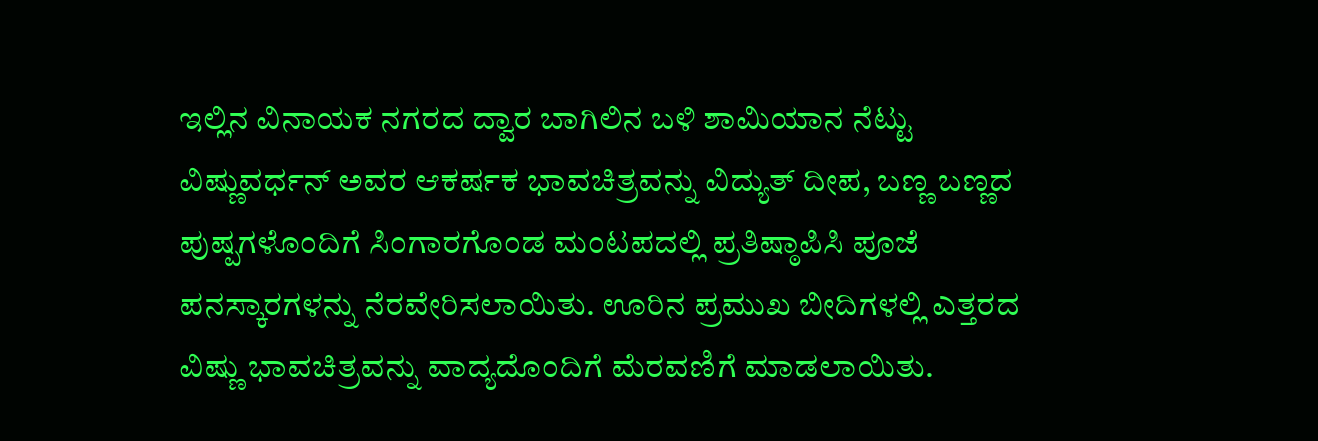ಇಲ್ಲಿನ ವಿನಾಯಕ ನಗರದ ದ್ವಾರ ಬಾಗಿಲಿನ ಬಳಿ ಶಾಮಿಯಾನ ನೆಟ್ಟು ವಿಷ್ಣುವರ್ಧನ್ ಅವರ ಆಕರ್ಷಕ ಭಾವಚಿತ್ರವನ್ನು ವಿದ್ಯುತ್ ದೀಪ, ಬಣ್ಣ ಬಣ್ಣದ ಪುಷ್ಪಗಳೊಂದಿಗೆ ಸಿಂಗಾರಗೊಂಡ ಮಂಟಪದಲ್ಲಿ ಪ್ರತಿಷ್ಠಾಪಿಸಿ ಪೂಜೆ ಪನಸ್ಕಾರಗಳನ್ನು ನೆರವೇರಿಸಲಾಯಿತು. ಊರಿನ ಪ್ರಮುಖ ಬೀದಿಗಳಲ್ಲಿ ಎತ್ತರದ ವಿಷ್ಣು ಭಾವಚಿತ್ರವನ್ನು ವಾದ್ಯದೊಂದಿಗೆ ಮೆರವಣಿಗೆ ಮಾಡಲಾಯಿತು.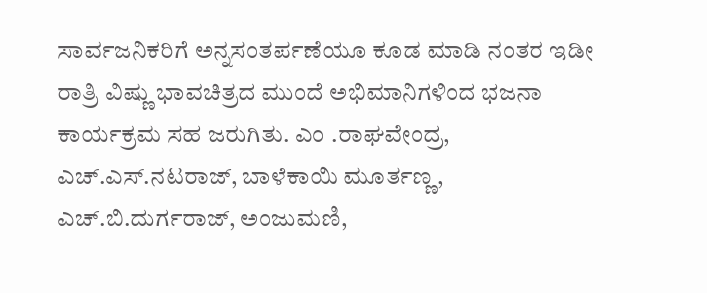ಸಾರ್ವಜನಿಕರಿಗೆ ಅನ್ನಸಂತರ್ಪಣೆಯೂ ಕೂಡ ಮಾಡಿ ನಂತರ ಇಡೀ ರಾತ್ರಿ ವಿಷ್ಣು ಭಾವಚಿತ್ರದ ಮುಂದೆ ಅಭಿಮಾನಿಗಳಿಂದ ಭಜನಾ ಕಾರ್ಯಕ್ರಮ ಸಹ ಜರುಗಿತು. ಎಂ .ರಾಘವೇಂದ್ರ, ಎಚ್.ಎಸ್.ನಟರಾಜ್, ಬಾಳೆಕಾಯಿ ಮೂರ್ತಣ್ಣ, ಎಚ್.ಬಿ.ದುರ್ಗರಾಜ್, ಅಂಜುಮಣಿ,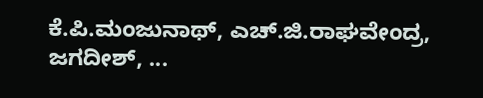ಕೆ.ಪಿ.ಮಂಜುನಾಥ್, ಎಚ್.ಜಿ.ರಾಘವೇಂದ್ರ, ಜಗದೀಶ್, ...